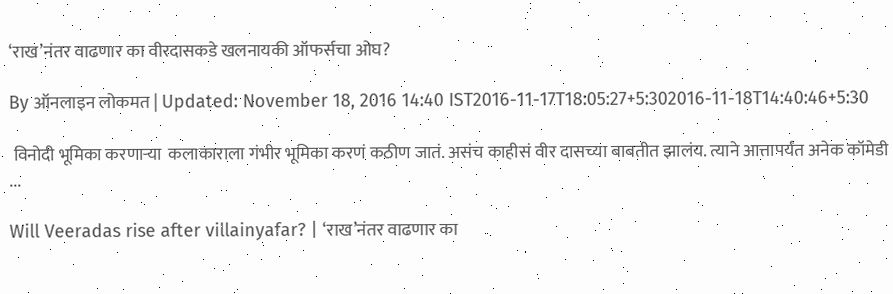‘राख’नंतर वाढणार का वीरदासकडे खलनायकी ऑफर्सचा ओघ?

By ऑनलाइन लोकमत | Updated: November 18, 2016 14:40 IST2016-11-17T18:05:27+5:302016-11-18T14:40:46+5:30

 विनोदी भूमिका करणाऱ्या  कलाकाराला गंभीर भूमिका करणं कठीण जातं. असंच काहीसं वीर दासच्या बाबतीत झालंय. त्याने आत्तापर्यंत अनेक कॉमेडी ...

Will Veeradas rise after villainyafar? | ‘राख’नंतर वाढणार का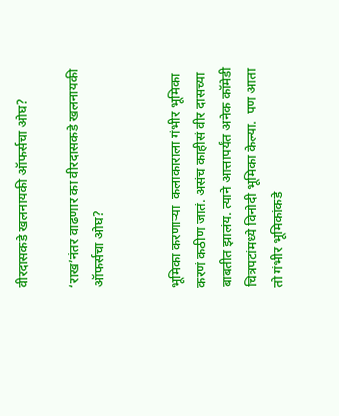वीरदासकडे खलनायकी ऑफर्सचा ओघ?

‘राख’नंतर वाढणार का वीरदासकडे खलनायकी ऑफर्सचा ओघ?


भूमिका करणाऱ्या  कलाकाराला गंभीर भूमिका करणं कठीण जातं. असंच काहीसं वीर दासच्या बाबतीत झालंय. त्याने आत्तापर्यंत अनेक कॉमेडी चित्रपटांमध्ये विनोदी भूमिका केल्या.  पण आता तो गंभीर भूमिकांकडे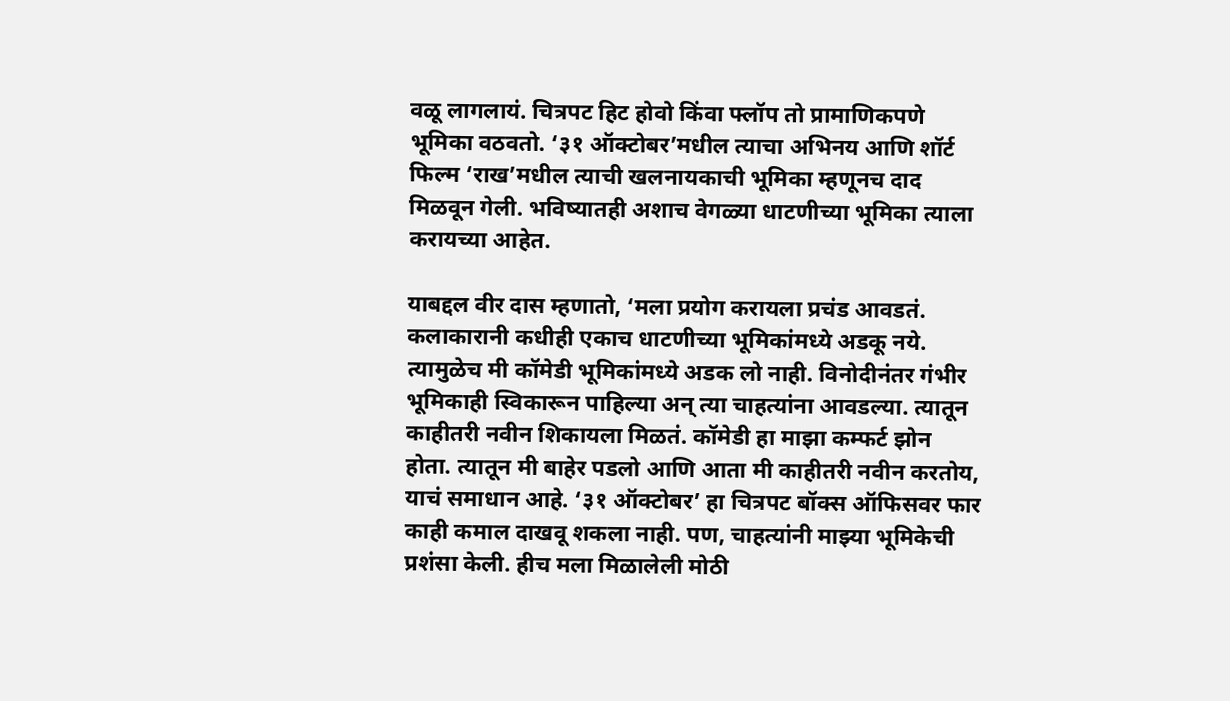वळू लागलायं. चित्रपट हिट होवो किंवा फ्लॉप तो प्रामाणिकपणे भूमिका वठवतो. ‘३१ ऑक्टोबर’मधील त्याचा अभिनय आणि शॉर्ट फिल्म ‘राख’मधील त्याची खलनायकाची भूमिका म्हणूनच दाद मिळवून गेली. भविष्यातही अशाच वेगळ्या धाटणीच्या भूमिका त्याला करायच्या आहेत.

याबद्दल वीर दास म्हणातो, ‘मला प्रयोग करायला प्रचंड आवडतं. कलाकारानी कधीही एकाच धाटणीच्या भूमिकांमध्ये अडकू नये. त्यामुळेच मी कॉमेडी भूमिकांमध्ये अडक लो नाही. विनोदीनंतर गंभीर भूमिकाही स्विकारून पाहिल्या अन् त्या चाहत्यांना आवडल्या. त्यातून काहीतरी नवीन शिकायला मिळतं. कॉमेडी हा माझा कम्फर्ट झोन होता. त्यातून मी बाहेर पडलो आणि आता मी काहीतरी नवीन करतोय, याचं समाधान आहे. ‘३१ ऑक्टोबर’ हा चित्रपट बॉक्स ऑफिसवर फार काही कमाल दाखवू शकला नाही. पण, चाहत्यांनी माझ्या भूमिकेची प्रशंसा केली. हीच मला मिळालेली मोठी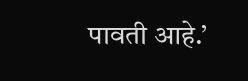पावती आहे.’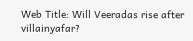Web Title: Will Veeradas rise after villainyafar?